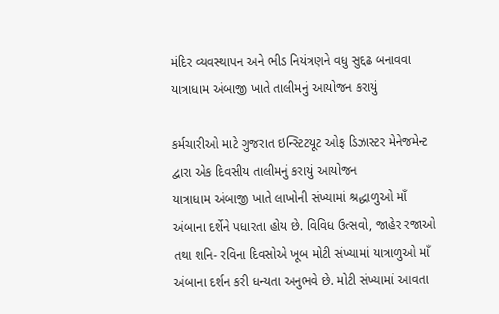મંદિર વ્યવસ્થાપન અને ભીડ નિયંત્રણને વધુ સુદ્દઢ બનાવવા યાત્રાધામ અંબાજી ખાતે તાલીમનું આયોજન કરાયું

કર્મચારીઓ માટે ગુજરાત ઇન્સ્ટિટયૂટ ઓફ ડિઝાસ્ટર મેનેજમેન્ટ દ્વારા એક દિવસીય તાલીમનું કરાયું આયોજન
યાત્રાધામ અંબાજી ખાતે લાખોની સંખ્યામાં શ્રદ્ધાળુઓ માઁ અંબાના દર્શેને પધારતા હોય છે. વિવિધ ઉત્સવો, જાહેર રજાઓ તથા શનિ- રવિના દિવસોએ ખૂબ મોટી સંખ્યામાં યાત્રાળુઓ માઁ અંબાના દર્શન કરી ધન્યતા અનુભવે છે. મોટી સંખ્યામાં આવતા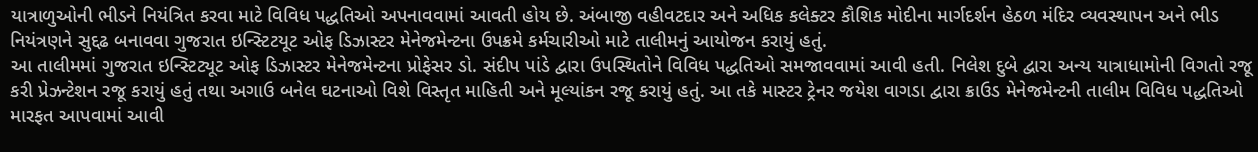યાત્રાળુઓની ભીડને નિયંત્રિત કરવા માટે વિવિધ પદ્ધતિઓ અપનાવવામાં આવતી હોય છે. અંબાજી વહીવટદાર અને અધિક કલેક્ટર કૌશિક મોદીના માર્ગદર્શન હેઠળ મંદિર વ્યવસ્થાપન અને ભીડ નિયંત્રણને સુદ્દઢ બનાવવા ગુજરાત ઇન્સ્ટિટયૂટ ઓફ ડિઝાસ્ટર મેનેજમેન્ટના ઉપક્રમે કર્મચારીઓ માટે તાલીમનું આયોજન કરાયું હતું.
આ તાલીમમાં ગુજરાત ઇન્સ્ટિટ્યૂટ ઓફ ડિઝાસ્ટર મેનેજમેન્ટના પ્રોફેસર ડો. સંદીપ પાંડે દ્વારા ઉપસ્થિતોને વિવિધ પદ્ધતિઓ સમજાવવામાં આવી હતી. નિલેશ દુબે દ્વારા અન્ય યાત્રાધામોની વિગતો રજૂ કરી પ્રેઝન્ટેશન રજૂ કરાયું હતું તથા અગાઉ બનેલ ઘટનાઓ વિશે વિસ્તૃત માહિતી અને મૂલ્યાંકન રજૂ કરાયું હતું. આ તકે માસ્ટર ટ્રેનર જયેશ વાગડા દ્વારા ક્રાઉડ મેનેજમેન્ટની તાલીમ વિવિધ પદ્ધતિઓ મારફત આપવામાં આવી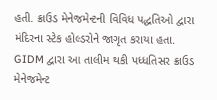હતી. ક્રાઉડ મેનેજમેન્ટની વિવિધ પદ્ધતિઓ દ્વારા મંદિરના સ્ટેક હોલ્ડરોને જાગૃત કરાયા હતા. GIDM દ્વારા આ તાલીમ થકી પધ્ધતિસર ક્રાઉડ મેનેજમેન્ટ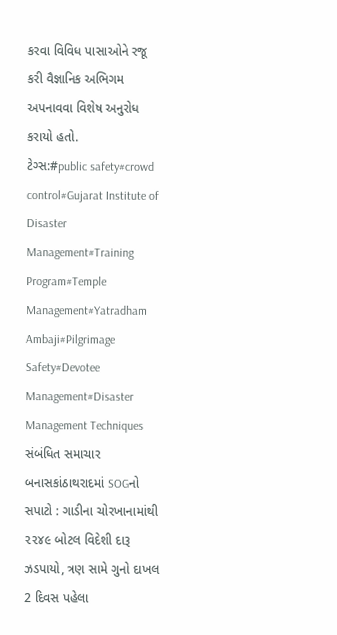કરવા વિવિધ પાસાઓને રજૂ કરી વૈજ્ઞાનિક અભિગમ અપનાવવા વિશેષ અનુરોધ કરાયો હતો.
ટેગ્સ:#public safety#crowd control#Gujarat Institute of Disaster Management#Training Program#Temple Management#Yatradham Ambaji#Pilgrimage Safety#Devotee Management#Disaster Management Techniques
સંબંધિત સમાચાર
બનાસકાંઠાથરાદમાં SOGનો સપાટો : ગાડીના ચોરખાનામાંથી ૨૨૪૯ બોટલ વિદેશી દારૂ ઝડપાયો, ત્રણ સામે ગુનો દાખલ
2 દિવસ પહેલા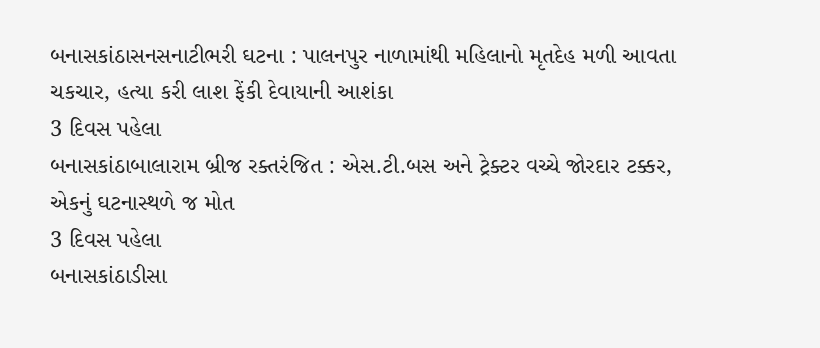બનાસકાંઠાસનસનાટીભરી ઘટના : પાલનપુર નાળામાંથી મહિલાનો મૃતદેહ મળી આવતા ચકચાર, હત્યા કરી લાશ ફેંકી દેવાયાની આશંકા
3 દિવસ પહેલા
બનાસકાંઠાબાલારામ બ્રીજ રક્તરંજિત : એસ.ટી.બસ અને ટ્રેક્ટર વચ્ચે જોરદાર ટક્કર, એકનું ઘટનાસ્થળે જ મોત
3 દિવસ પહેલા
બનાસકાંઠાડીસા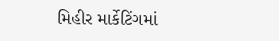મિહીર માર્કેટિંગમાં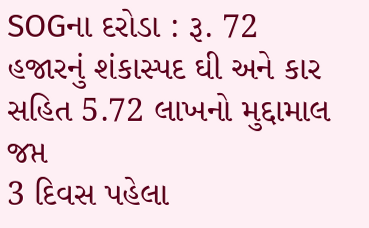SOGના દરોડા : રૂ. 72 હજારનું શંકાસ્પદ ઘી અને કાર સહિત 5.72 લાખનો મુદ્દામાલ જપ્ત
3 દિવસ પહેલા